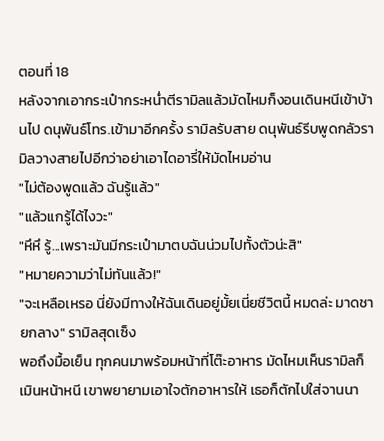ตอนที่ 18
หลังจากเอากระเป๋ากระหน่ำตีรามิลแล้วมัดไหมก็งอนเดินหนีเข้าบ้านไป ดนุพันธ์โทร.เข้ามาอีกครั้ง รามิลรับสาย ดนุพันธ์รีบพูดกลัวรามิลวางสายไปอีกว่าอย่าเอาไดอารี่ให้มัดไหมอ่าน
"ไม่ต้องพูดแล้ว ฉันรู้แล้ว"
"แล้วแกรู้ได้ไงวะ"
"หึหึ รู้...เพราะมันมีกระเป๋ามาตบฉันน่วมไปทั้งตัวน่ะสิ"
"หมายความว่าไม่ทันแล้ว!"
"จะเหลือเหรอ นี่ยังมีทางให้ฉันเดินอยู่มั้ยเนี่ยชีวิตนี้ หมดล่ะ มาดชายกลาง" รามิลสุดเซ็ง
พอถึงมื้อเย็น ทุกคนมาพร้อมหน้าที่โต๊ะอาหาร มัดไหมเห็นรามิลก็เมินหน้าหนี เขาพยายามเอาใจตักอาหารให้ เธอก็ตักไปใส่จานนา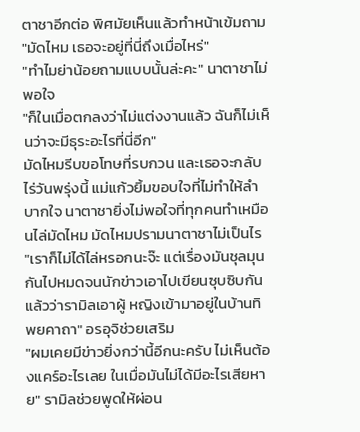ตาชาอีกต่อ พิศมัยเห็นแล้วทำหน้าเข้มถาม
"มัดไหม เธอจะอยู่ที่นี่ถึงเมื่อไหร่"
"ทำไมย่าน้อยถามแบบนั้นล่ะคะ" นาตาชาไม่พอใจ
"ก็ในเมื่อตกลงว่าไม่แต่งงานแล้ว ฉันก็ไม่เห็นว่าจะมีธุระอะไรที่นี่อีก"
มัดไหมรีบขอโทษที่รบกวน และเธอจะกลับไร่วันพรุ่งนี้ แม่แก้วยิ้มขอบใจที่ไม่ทำให้ลำบากใจ นาตาชายิ่งไม่พอใจที่ทุกคนทำเหมือนไล่มัดไหม มัดไหมปรามนาตาชาไม่เป็นไร
"เราก็ไม่ได้ไล่หรอกนะจ๊ะ แต่เรื่องมันชุลมุนกันไปหมดจนนักข่าวเอาไปเขียนซุบซิบกันแล้วว่ารามิลเอาผู้ หญิงเข้ามาอยู่ในบ้านทิพยคาถา" อรอุจิช่วยเสริม
"ผมเคยมีข่าวยิ่งกว่านี้อีกนะครับ ไม่เห็นต้องแคร์อะไรเลย ในเมื่อมันไม่ได้มีอะไรเสียหาย" รามิลช่วยพูดให้ผ่อน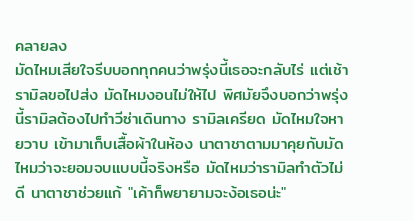คลายลง
มัดไหมเสียใจรีบบอกทุกคนว่าพรุ่งนี้เธอจะกลับไร่ แต่เช้า รามิลขอไปส่ง มัดไหมงอนไม่ให้ไป พิศมัยจึงบอกว่าพรุ่งนี้รามิลต้องไปทำวีซ่าเดินทาง รามิลเครียด มัดไหมใจหายวาบ เข้ามาเก็บเสื้อผ้าในห้อง นาตาชาตามมาคุยกับมัดไหมว่าจะยอมจบแบบนี้จริงหรือ มัดไหมว่ารามิลทำตัวไม่ดี นาตาชาช่วยแก้ "เค้าก็พยายามจะง้อเธอน่ะ"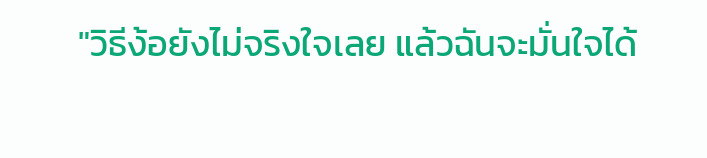"วิธีง้อยังไม่จริงใจเลย แล้วฉันจะมั่นใจได้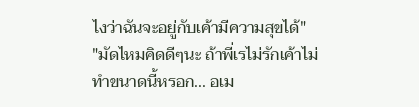ไงว่าฉันจะอยู่กับเค้ามีความสุขได้"
"มัดไหมคิดดีๆนะ ถ้าพี่เรไม่รักเค้าไม่ทำขนาดนี้หรอก... อเม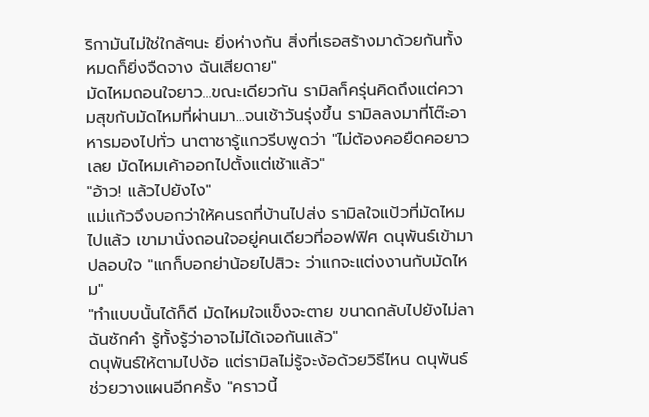ริกามันไม่ใช่ใกล้ๆนะ ยิ่งห่างกัน สิ่งที่เธอสร้างมาด้วยกันทั้งหมดก็ยิ่งจืดจาง ฉันเสียดาย"
มัดไหมถอนใจยาว...ขณะเดียวกัน รามิลก็ครุ่นคิดถึงแต่ความสุขกับมัดไหมที่ผ่านมา...จนเช้าวันรุ่งขึ้น รามิลลงมาที่โต๊ะอาหารมองไปทั่ว นาตาชารู้แกวรีบพูดว่า "ไม่ต้องคอยืดคอยาวเลย มัดไหมเค้าออกไปตั้งแต่เช้าแล้ว"
"อ้าว! แล้วไปยังไง"
แม่แก้วจึงบอกว่าให้คนรถที่บ้านไปส่ง รามิลใจแป้วที่มัดไหมไปแล้ว เขามานั่งถอนใจอยู่คนเดียวที่ออฟฟิศ ดนุพันธ์เข้ามาปลอบใจ "แกก็บอกย่าน้อยไปสิวะ ว่าแกจะแต่งงานกับมัดไหม"
"ทำแบบนั้นได้ก็ดี มัดไหมใจแข็งจะตาย ขนาดกลับไปยังไม่ลาฉันซักคำ รู้ทั้งรู้ว่าอาจไม่ได้เจอกันแล้ว"
ดนุพันธ์ให้ตามไปง้อ แต่รามิลไม่รู้จะง้อด้วยวิธีไหน ดนุพันธ์ช่วยวางแผนอีกครั้ง "คราวนี้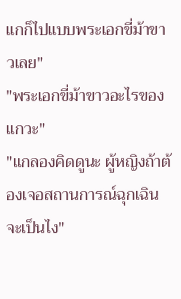แกก็ไปแบบพระเอกขี่ม้าขาวเลย"
"พระเอกขี่ม้าขาวอะไรของแกวะ"
"แกลองคิดดูนะ ผู้หญิงถ้าต้องเจอสถานการณ์ฉุกเฉินจะเป็นไง"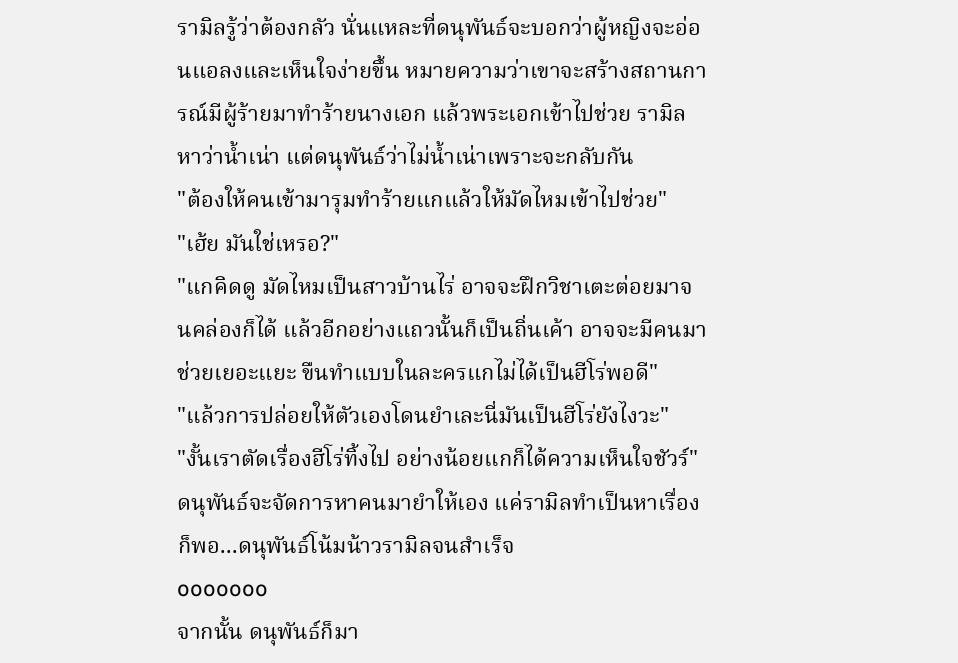รามิลรู้ว่าต้องกลัว นั่นแหละที่ดนุพันธ์จะบอกว่าผู้หญิงจะอ่อนแอลงและเห็นใจง่ายขึ้น หมายความว่าเขาจะสร้างสถานการณ์มีผู้ร้ายมาทำร้ายนางเอก แล้วพระเอกเข้าไปช่วย รามิลหาว่าน้ำเน่า แต่ดนุพันธ์ว่าไม่น้ำเน่าเพราะจะกลับกัน
"ต้องให้คนเข้ามารุมทำร้ายแกแล้วให้มัดไหมเข้าไปช่วย"
"เฮ้ย มันใช่เหรอ?"
"แกคิดดู มัดไหมเป็นสาวบ้านไร่ อาจจะฝึกวิชาเตะต่อยมาจนคล่องก็ได้ แล้วอีกอย่างแถวนั้นก็เป็นถิ่นเค้า อาจจะมีคนมาช่วยเยอะแยะ ขืนทำแบบในละครแกไม่ได้เป็นฮีโร่พอดี"
"แล้วการปล่อยให้ตัวเองโดนยำเละนี่มันเป็นฮีโร่ยังไงวะ"
"งั้นเราตัดเรื่องฮีโร่ทิ้งไป อย่างน้อยแกก็ได้ความเห็นใจชัวร์" ดนุพันธ์จะจัดการหาคนมายำให้เอง แค่รามิลทำเป็นหาเรื่องก็พอ...ดนุพันธ์โน้มน้าวรามิลจนสำเร็จ
ooooooo
จากนั้น ดนุพันธ์ก็มา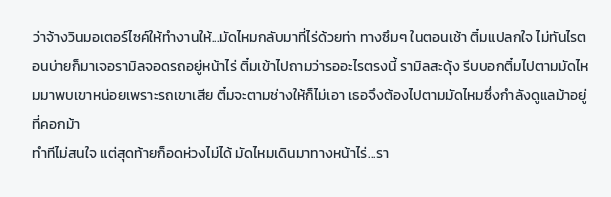ว่าจ้างวินมอเตอร์ไซค์ให้ทำงานให้...มัดไหมกลับมาที่ไร่ด้วยท่า ทางซึมๆ ในตอนเช้า ติ๋มแปลกใจ ไม่ทันไรตอนบ่ายก็มาเจอรามิลจอดรถอยู่หน้าไร่ ติ๋มเข้าไปถามว่ารออะไรตรงนี้ รามิลสะดุ้ง รีบบอกติ๋มไปตามมัดไหมมาพบเขาหน่อยเพราะรถเขาเสีย ติ๋มจะตามช่างให้ก็ไม่เอา เธอจึงต้องไปตามมัดไหมซึ่งกำลังดูแลม้าอยู่ที่คอกม้า
ทำทีไม่สนใจ แต่สุดท้ายก็อดห่วงไม่ได้ มัดไหมเดินมาทางหน้าไร่...รา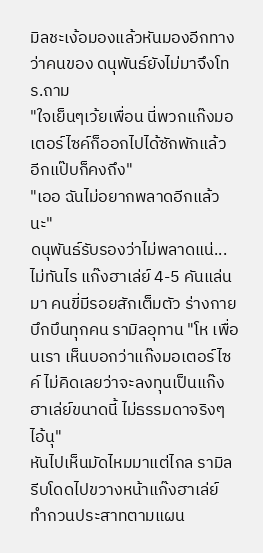มิลชะเง้อมองแล้วหันมองอีกทางว่าคนของ ดนุพันธ์ยังไม่มาจึงโทร.ถาม
"ใจเย็นๆเว้ยเพื่อน นี่พวกแก๊งมอเตอร์ไซค์ก็ออกไปได้ซักพักแล้ว อีกแป๊บก็คงถึง"
"เออ ฉันไม่อยากพลาดอีกแล้วนะ"
ดนุพันธ์รับรองว่าไม่พลาดแน่...ไม่ทันไร แก๊งฮาเล่ย์ 4-5 คันแล่นมา คนขี่มีรอยสักเต็มตัว ร่างกายบึกบึนทุกคน รามิลอุทาน "โห เพื่อนเรา เห็นบอกว่าแก๊งมอเตอร์ไซค์ ไม่คิดเลยว่าจะลงทุนเป็นแก๊งฮาเล่ย์ขนาดนี้ ไม่ธรรมดาจริงๆไอ้นุ"
หันไปเห็นมัดไหมมาแต่ไกล รามิลรีบโดดไปขวางหน้าแก๊งฮาเล่ย์ ทำกวนประสาทตามแผน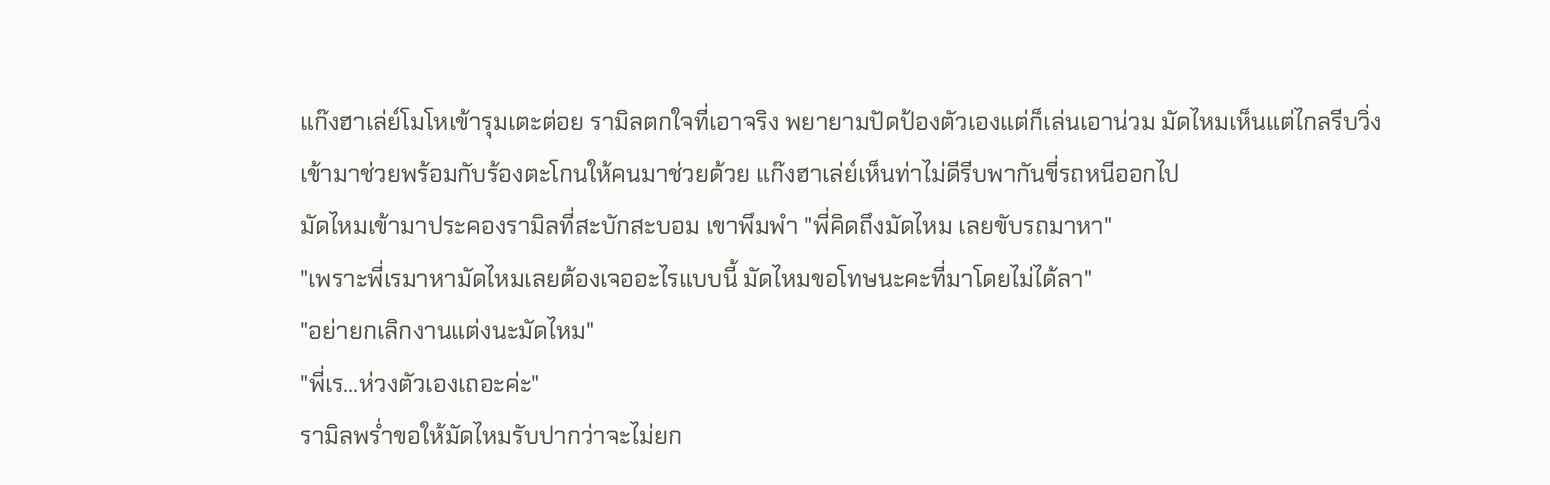แก๊งฮาเล่ย์โมโหเข้ารุมเตะต่อย รามิลตกใจที่เอาจริง พยายามปัดป้องตัวเองแต่ก็เล่นเอาน่วม มัดไหมเห็นแต่ไกลรีบวิ่งเข้ามาช่วยพร้อมกับร้องตะโกนให้คนมาช่วยด้วย แก๊งฮาเล่ย์เห็นท่าไม่ดีรีบพากันขี่รถหนีออกไป
มัดไหมเข้ามาประคองรามิลที่สะบักสะบอม เขาพึมพำ "พี่คิดถึงมัดไหม เลยขับรถมาหา"
"เพราะพี่เรมาหามัดไหมเลยต้องเจออะไรแบบนี้ มัดไหมขอโทษนะคะที่มาโดยไม่ได้ลา"
"อย่ายกเลิกงานแต่งนะมัดไหม"
"พี่เร...ห่วงตัวเองเถอะค่ะ"
รามิลพร่ำขอให้มัดไหมรับปากว่าจะไม่ยก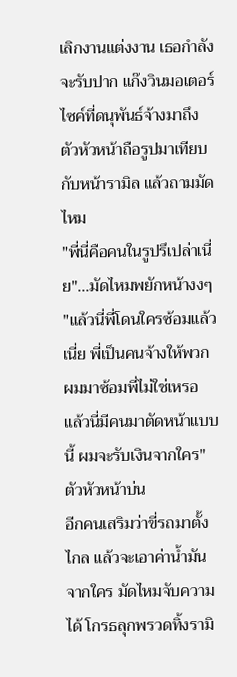เลิกงานแต่งงาน เธอกำลังจะรับปาก แก๊งวินมอเตอร์ไซค์ที่ดนุพันธ์จ้างมาถึง ตัวหัวหน้าถือรูปมาเทียบกับหน้ารามิล แล้วถามมัดไหม
"พี่นี่คือคนในรูปรึเปล่าเนี่ย"...มัดไหมพยักหน้างงๆ
"แล้วนี่พี่โดนใครซ้อมแล้วเนี่ย พี่เป็นคนจ้างให้พวกผมมาซ้อมพี่ไม่ใช่เหรอ แล้วนี่มีคนมาตัดหน้าแบบนี้ ผมจะรับเงินจากใคร" ตัวหัวหน้าบ่น
อีกคนเสริมว่าขี่รถมาตั้งไกล แล้วจะเอาค่าน้ำมันจากใคร มัดไหมจับความได้ โกรธลุกพรวดทิ้งรามิ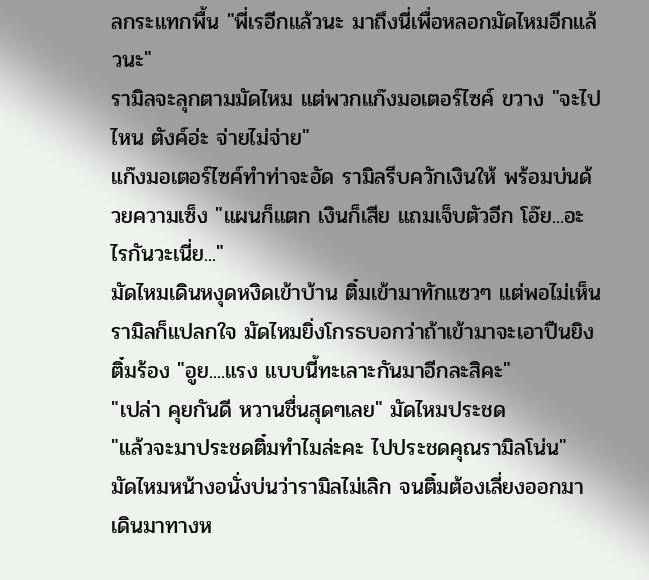ลกระแทกพื้น "พี่เรอีกแล้วนะ มาถึงนี่เพื่อหลอกมัดไหมอีกแล้วนะ"
รามิลจะลุกตามมัดไหม แต่พวกแก๊งมอเตอร์ไซค์ ขวาง "จะไปไหน ตังค์อ่ะ จ่ายไม่จ่าย"
แก๊งมอเตอร์ไซค์ทำท่าจะอัด รามิลรีบควักเงินให้ พร้อมบ่นด้วยความเซ็ง "แผนก็แตก เงินก็เสีย แถมเจ็บตัวอีก โอ๊ย...อะไรกันวะเนี่ย..."
มัดไหมเดินหงุดหงิดเข้าบ้าน ติ๋มเข้ามาทักแซวๆ แต่พอไม่เห็นรามิลก็แปลกใจ มัดไหมยิ่งโกรธบอกว่าถ้าเข้ามาจะเอาปืนยิง ติ๋มร้อง "อูย....แรง แบบนี้ทะเลาะกันมาอีกละสิคะ"
"เปล่า คุยกันดี หวานชื่นสุดๆเลย" มัดไหมประชด
"แล้วจะมาประชดติ๋มทำไมล่ะคะ ไปประชดคุณรามิลโน่น"
มัดไหมหน้างอนั่งบ่นว่ารามิลไม่เลิก จนติ๋มต้องเลี่ยงออกมา เดินมาทางห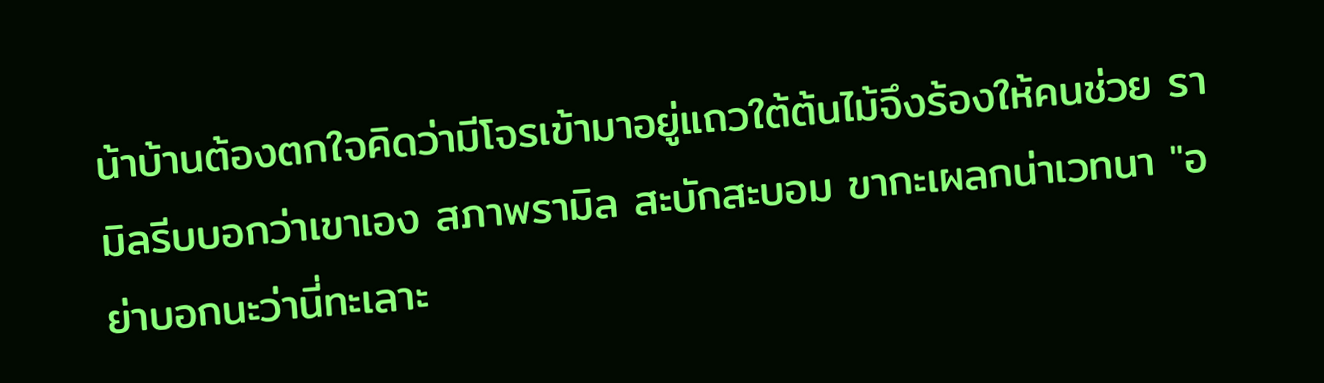น้าบ้านต้องตกใจคิดว่ามีโจรเข้ามาอยู่แถวใต้ต้นไม้จึงร้องให้คนช่วย รามิลรีบบอกว่าเขาเอง สภาพรามิล สะบักสะบอม ขากะเผลกน่าเวทนา "อย่าบอกนะว่านี่ทะเลาะ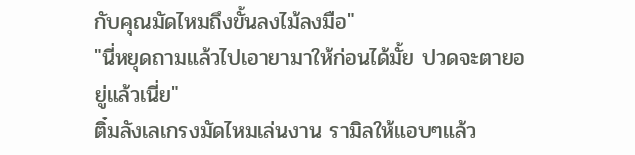กับคุณมัดไหมถึงขั้นลงไม้ลงมือ"
"นี่หยุดถามแล้วไปเอายามาให้ก่อนได้มั้ย ปวดจะตายอยู่แล้วเนี่ย"
ติ๋มลังเลเกรงมัดไหมเล่นงาน รามิลให้แอบๆแล้ว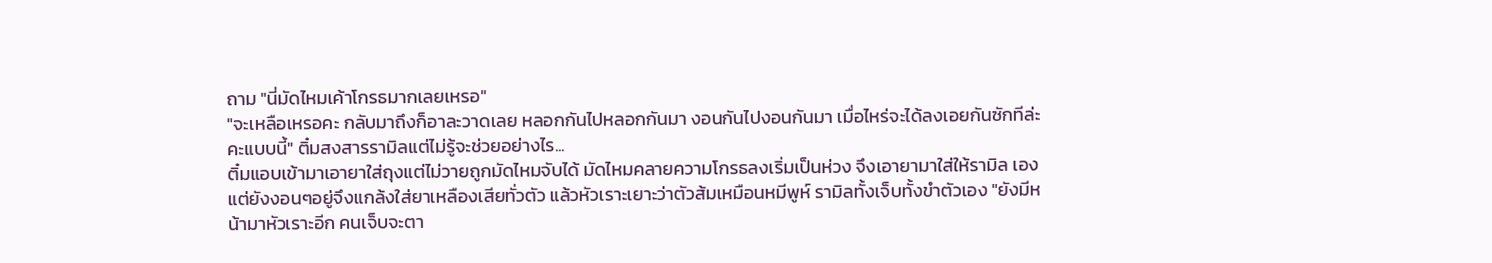ถาม "นี่มัดไหมเค้าโกรธมากเลยเหรอ"
"จะเหลือเหรอคะ กลับมาถึงก็อาละวาดเลย หลอกกันไปหลอกกันมา งอนกันไปงอนกันมา เมื่อไหร่จะได้ลงเอยกันซักทีล่ะคะแบบนี้" ติ๋มสงสารรามิลแต่ไม่รู้จะช่วยอย่างไร...
ติ๋มแอบเข้ามาเอายาใส่ถุงแต่ไม่วายถูกมัดไหมจับได้ มัดไหมคลายความโกรธลงเริ่มเป็นห่วง จึงเอายามาใส่ให้รามิล เอง แต่ยังงอนๆอยู่จึงแกล้งใส่ยาเหลืองเสียทั่วตัว แล้วหัวเราะเยาะว่าตัวส้มเหมือนหมีพูห์ รามิลทั้งเจ็บทั้งขำตัวเอง "ยังมีหน้ามาหัวเราะอีก คนเจ็บจะตา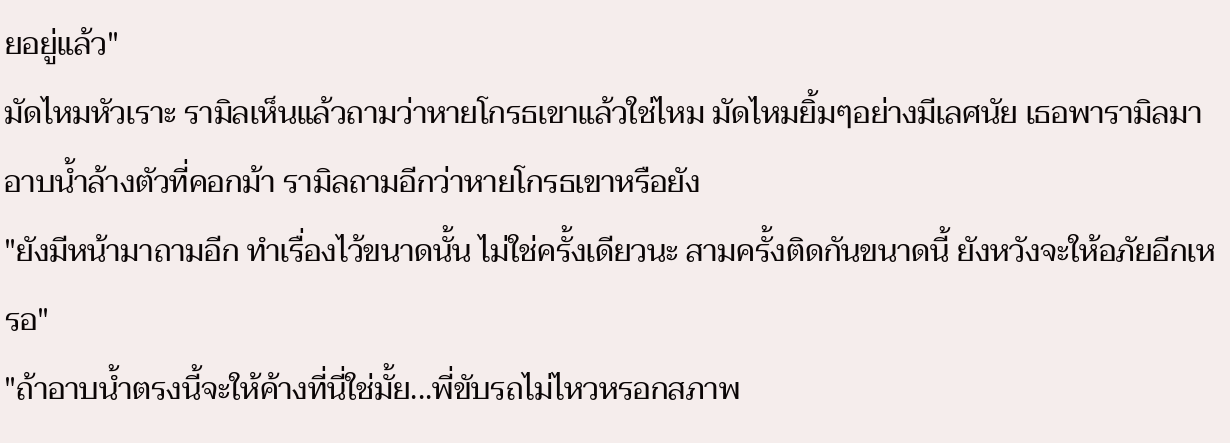ยอยู่แล้ว"
มัดไหมหัวเราะ รามิลเห็นแล้วถามว่าหายโกรธเขาแล้วใช่ไหม มัดไหมยิ้มๆอย่างมีเลศนัย เธอพารามิลมาอาบน้ำล้างตัวที่คอกม้า รามิลถามอีกว่าหายโกรธเขาหรือยัง
"ยังมีหน้ามาถามอีก ทำเรื่องไว้ขนาดนั้น ไม่ใช่ครั้งเดียวนะ สามครั้งติดกันขนาดนี้ ยังหวังจะให้อภัยอีกเหรอ"
"ถ้าอาบน้ำตรงนี้จะให้ค้างที่นี่ใช่มั้ย...พี่ขับรถไม่ไหวหรอกสภาพ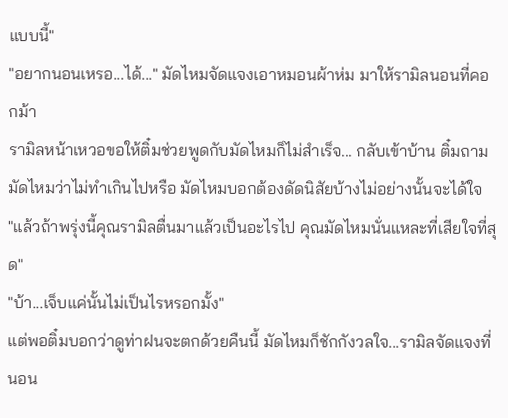แบบนี้"
"อยากนอนเหรอ...ได้..." มัดไหมจัดแจงเอาหมอนผ้าห่ม มาให้รามิลนอนที่คอกม้า
รามิลหน้าเหวอขอให้ติ๋มช่วยพูดกับมัดไหมก็ไม่สำเร็จ... กลับเข้าบ้าน ติ๋มถามมัดไหมว่าไม่ทำเกินไปหรือ มัดไหมบอกต้องดัดนิสัยบ้างไม่อย่างนั้นจะได้ใจ
"แล้วถ้าพรุ่งนี้คุณรามิลตื่นมาแล้วเป็นอะไรไป คุณมัดไหมนั่นแหละที่เสียใจที่สุด"
"บ้า...เจ็บแค่นั้นไม่เป็นไรหรอกมั้ง"
แต่พอติ๋มบอกว่าดูท่าฝนจะตกด้วยคืนนี้ มัดไหมก็ชักกังวลใจ...รามิลจัดแจงที่นอน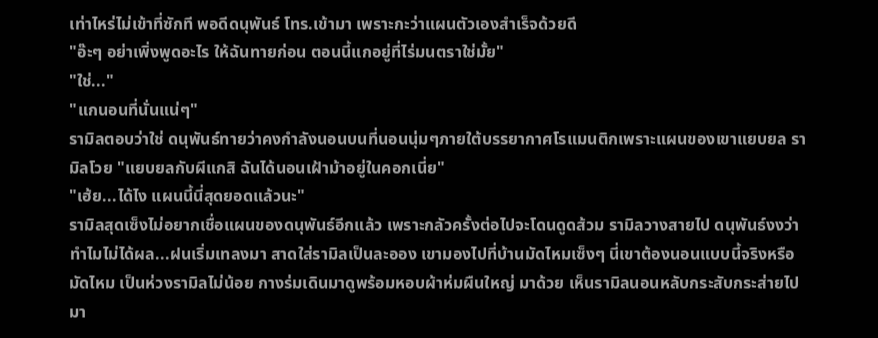เท่าไหร่ไม่เข้าที่ซักที พอดีดนุพันธ์ โทร.เข้ามา เพราะกะว่าแผนตัวเองสำเร็จด้วยดี
"อ๊ะๆ อย่าเพิ่งพูดอะไร ให้ฉันทายก่อน ตอนนี้แกอยู่ที่ไร่มนตราใช่มั้ย"
"ใช่..."
"แกนอนที่นั่นแน่ๆ"
รามิลตอบว่าใช่ ดนุพันธ์ทายว่าคงกำลังนอนบนที่นอนนุ่มๆภายใต้บรรยากาศโรแมนติกเพราะแผนของเขาแยบยล รามิลโวย "แยบยลกับผีแกสิ ฉันได้นอนเฝ้าม้าอยู่ในคอกเนี่ย"
"เฮ้ย...ได้ไง แผนนี้นี่สุดยอดแล้วนะ"
รามิลสุดเซ็งไม่อยากเชื่อแผนของดนุพันธ์อีกแล้ว เพราะกลัวครั้งต่อไปจะโดนดูดส้วม รามิลวางสายไป ดนุพันธ์งงว่าทำไมไม่ได้ผล...ฝนเริ่มเทลงมา สาดใส่รามิลเป็นละออง เขามองไปที่บ้านมัดไหมเซ็งๆ นี่เขาต้องนอนแบบนี้จริงหรือ มัดไหม เป็นห่วงรามิลไม่น้อย กางร่มเดินมาดูพร้อมหอบผ้าห่มผืนใหญ่ มาด้วย เห็นรามิลนอนหลับกระสับกระส่ายไปมา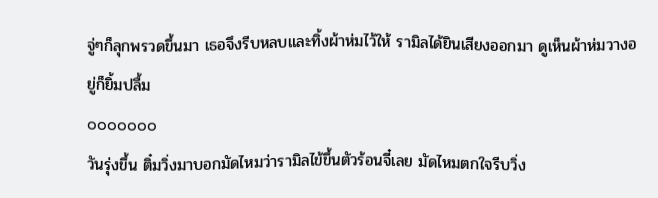จู่ๆก็ลุกพรวดขึ้นมา เธอจึงรีบหลบและทิ้งผ้าห่มไว้ให้ รามิลได้ยินเสียงออกมา ดูเห็นผ้าห่มวางอยู่ก็ยิ้มปลื้ม
ooooooo
วันรุ่งขึ้น ติ๋มวิ่งมาบอกมัดไหมว่ารามิลไข้ขึ้นตัวร้อนจี๋เลย มัดไหมตกใจรีบวิ่ง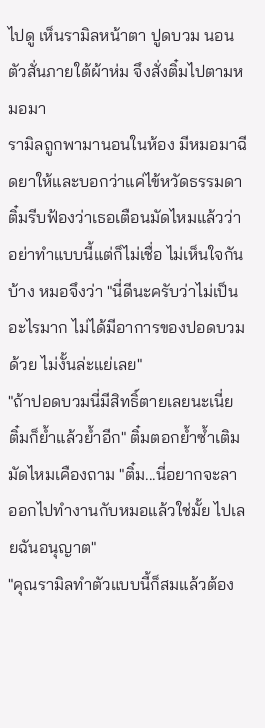ไปดู เห็นรามิลหน้าตา ปูดบวม นอนตัวสั่นภายใต้ผ้าห่ม จึงสั่งติ๋มไปตามหมอมา
รามิลถูกพามานอนในห้อง มีหมอมาฉีดยาให้และบอกว่าแค่ไข้หวัดธรรมดา ติ๋มรีบฟ้องว่าเธอเตือนมัดไหมแล้วว่าอย่าทำแบบนี้แต่ก็ไม่เชื่อ ไม่เห็นใจกันบ้าง หมอจึงว่า "นี่ดีนะครับว่าไม่เป็นอะไรมาก ไม่ได้มีอาการของปอดบวมด้วย ไม่งั้นล่ะแย่เลย"
"ถ้าปอดบวมนี่มีสิทธิ์ตายเลยนะเนี่ย ติ๋มก็ย้ำแล้วย้ำอีก" ติ๋มตอกย้ำซ้ำเติม
มัดไหมเคืองถาม "ติ๋ม...นี่อยากจะลาออกไปทำงานกับหมอแล้วใช่มั้ย ไปเลยฉันอนุญาต"
"คุณรามิลทำตัวแบบนี้ก็สมแล้วต้อง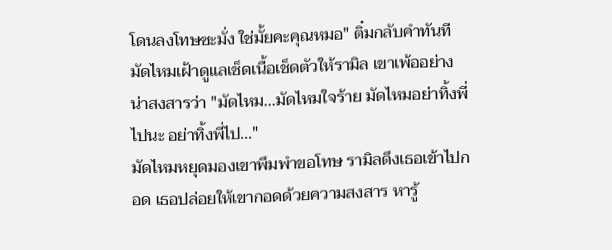โดนลงโทษซะมั่ง ใช่มั้ยคะคุณหมอ" ติ๋มกลับคำทันที
มัดไหมเฝ้าดูแลเช็ดเนื้อเช็ดตัวให้รามิล เขาเพ้ออย่างน่าสงสารว่า "มัดไหม...มัดไหมใจร้าย มัดไหมอย่าทิ้งพี่ไปนะ อย่าทิ้งพี่ไป..."
มัดไหมหยุดมองเขาพึมพำขอโทษ รามิลดึงเธอเข้าไปกอด เธอปล่อยให้เขากอดด้วยความสงสาร หารู้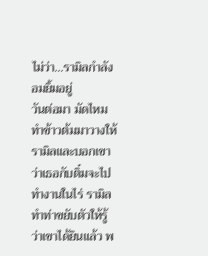ไม่ว่า...รามิลกำลังอมยิ้มอยู่
วันต่อมา มัดไหมทำข้าวต้มมาวางให้รามิลและบอกเขาว่าเธอกับติ๋มจะไปทำงานในไร่ รามิลทำท่าขยับตัวให้รู้ว่าเขาได้ยินแล้ว พ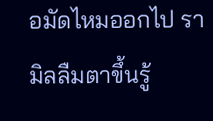อมัดไหมออกไป รามิลลืมตาขึ้นรู้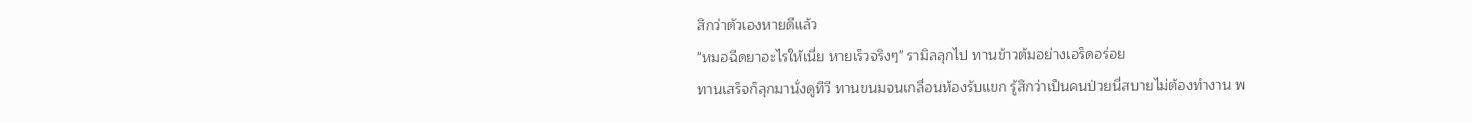สึกว่าตัวเองหายดีแล้ว
"หมอฉีดยาอะไรให้เนี่ย หายเร็วจริงๆ" รามิลลุกไป ทานข้าวต้มอย่างเอร็ดอร่อย
ทานเสร็จก็ลุกมานั่งดูทีวี ทานขนมจนเกลื่อนห้องรับแขก รู้สึกว่าเป็นคนป่วยนี่สบายไม่ต้องทำงาน พ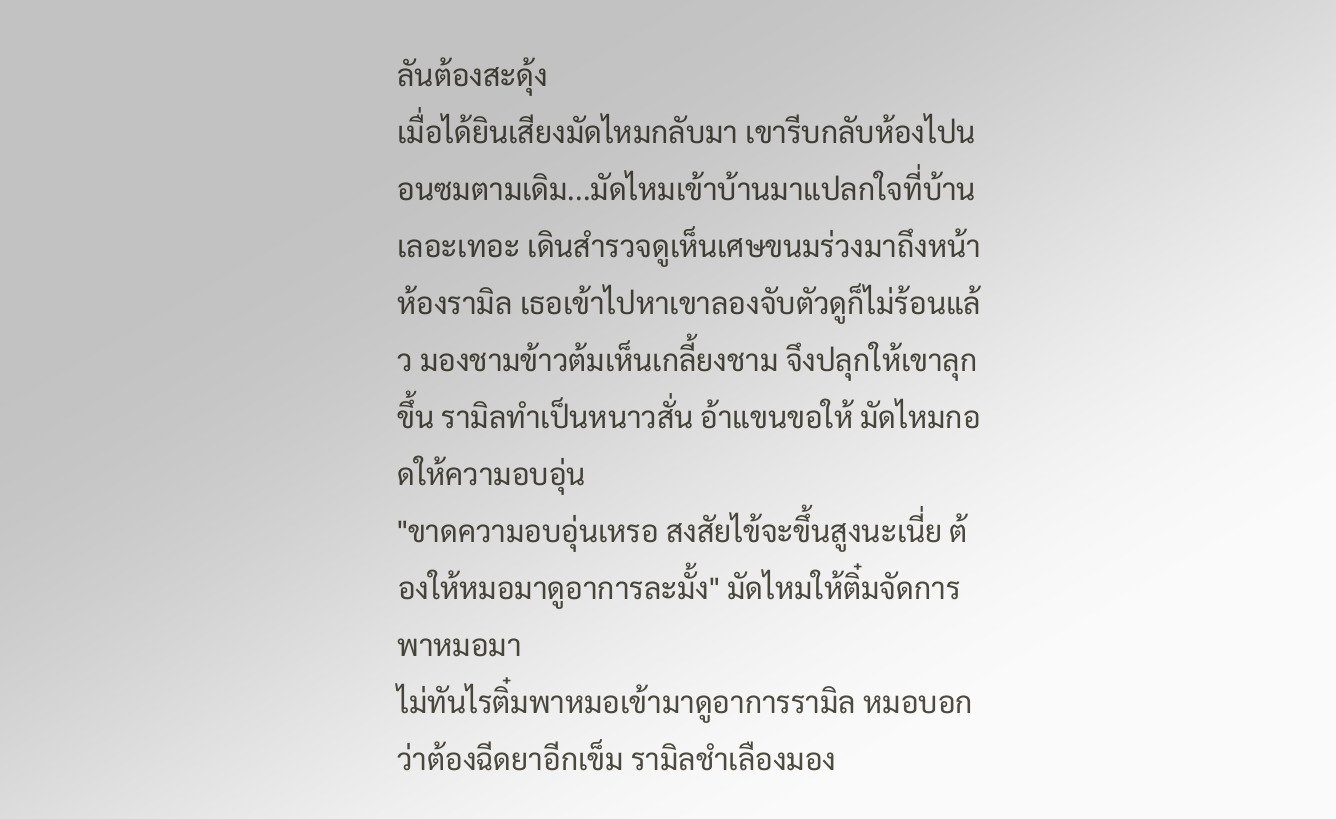ลันต้องสะดุ้ง
เมื่อได้ยินเสียงมัดไหมกลับมา เขารีบกลับห้องไปนอนซมตามเดิม...มัดไหมเข้าบ้านมาแปลกใจที่บ้านเลอะเทอะ เดินสำรวจดูเห็นเศษขนมร่วงมาถึงหน้าห้องรามิล เธอเข้าไปหาเขาลองจับตัวดูก็ไม่ร้อนแล้ว มองชามข้าวต้มเห็นเกลี้ยงชาม จึงปลุกให้เขาลุกขึ้น รามิลทำเป็นหนาวสั่น อ้าแขนขอให้ มัดไหมกอดให้ความอบอุ่น
"ขาดความอบอุ่นเหรอ สงสัยไข้จะขึ้นสูงนะเนี่ย ต้องให้หมอมาดูอาการละมั้ง" มัดไหมให้ติ๋มจัดการพาหมอมา
ไม่ทันไรติ๋มพาหมอเข้ามาดูอาการรามิล หมอบอกว่าต้องฉีดยาอีกเข็ม รามิลชำเลืองมอง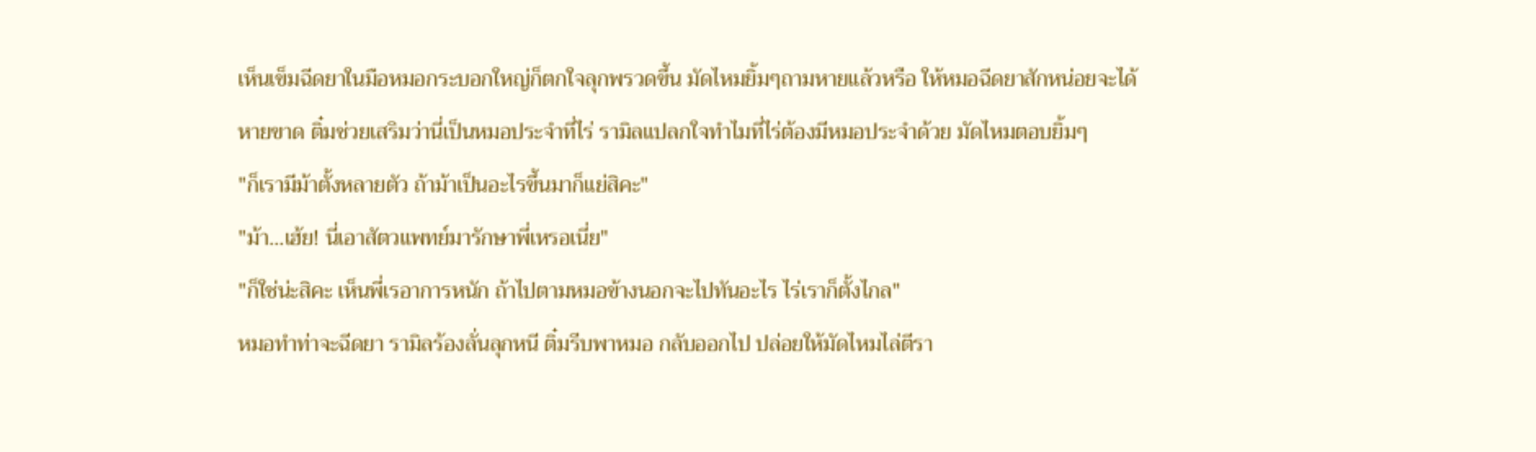เห็นเข็มฉีดยาในมือหมอกระบอกใหญ่ก็ตกใจลุกพรวดขึ้น มัดไหมยิ้มๆถามหายแล้วหรือ ให้หมอฉีดยาสักหน่อยจะได้หายขาด ติ๋มช่วยเสริมว่านี่เป็นหมอประจำที่ไร่ รามิลแปลกใจทำไมที่ไร่ต้องมีหมอประจำด้วย มัดไหมตอบยิ้มๆ
"ก็เรามีม้าตั้งหลายตัว ถ้าม้าเป็นอะไรขึ้นมาก็แย่สิคะ"
"ม้า...เฮ้ย! นี่เอาสัตวแพทย์มารักษาพี่เหรอเนี่ย"
"ก็ใช่น่ะสิคะ เห็นพี่เรอาการหนัก ถ้าไปตามหมอข้างนอกจะไปทันอะไร ไร่เราก็ตั้งไกล"
หมอทำท่าจะฉีดยา รามิลร้องลั่นลุกหนี ติ๋มรีบพาหมอ กลับออกไป ปล่อยให้มัดไหมไล่ตีรา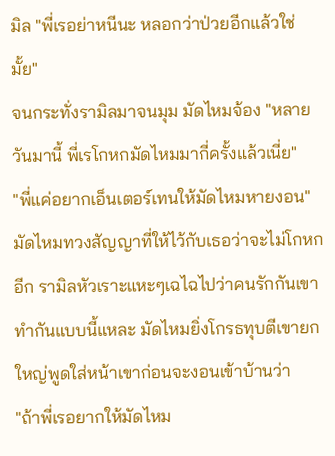มิล "พี่เรอย่าหนีนะ หลอกว่าป่วยอีกแล้วใช่มั้ย"
จนกระทั่งรามิลมาจนมุม มัดไหมจ้อง "หลายวันมานี้ พี่เรโกหกมัดไหมมากี่ครั้งแล้วเนี่ย"
"พี่แค่อยากเอ็นเตอร์เทนให้มัดไหมหายงอน"
มัดไหมทวงสัญญาที่ให้ไว้กับเธอว่าจะไม่โกหกอีก รามิลหัวเราะแหะๆเฉไฉไปว่าคนรักกันเขาทำกันแบบนี้แหละ มัดไหมยิ่งโกรธทุบตีเขายกใหญ่พูดใส่หน้าเขาก่อนจะงอนเข้าบ้านว่า
"ถ้าพี่เรอยากให้มัดไหม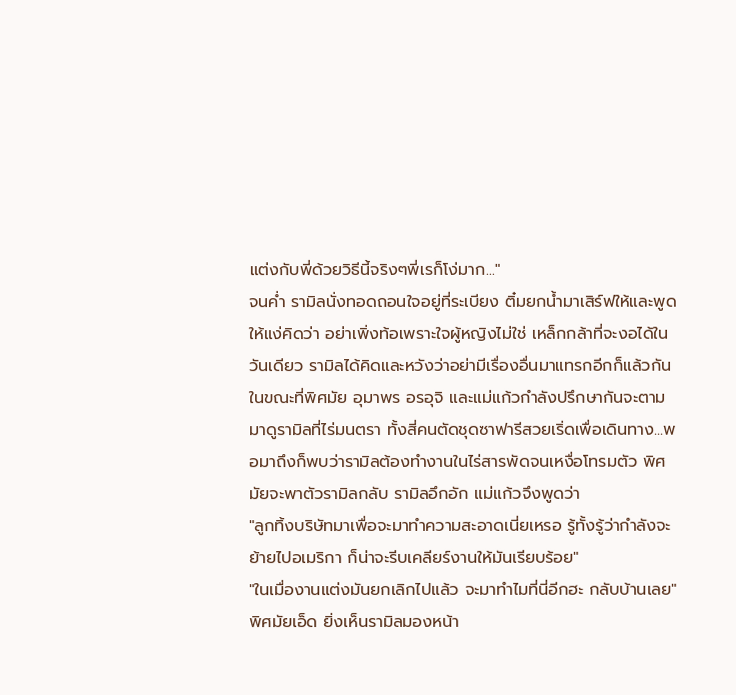แต่งกับพี่ด้วยวิธีนี้จริงๆพี่เรก็โง่มาก..."
จนค่ำ รามิลนั่งทอดถอนใจอยู่ที่ระเบียง ติ๋มยกน้ำมาเสิร์ฟให้และพูดให้แง่คิดว่า อย่าเพิ่งท้อเพราะใจผู้หญิงไม่ใช่ เหล็กกล้าที่จะงอได้ในวันเดียว รามิลได้คิดและหวังว่าอย่ามีเรื่องอื่นมาแทรกอีกก็แล้วกัน
ในขณะที่พิศมัย อุมาพร อรอุจิ และแม่แก้วกำลังปรึกษากันจะตามมาดูรามิลที่ไร่มนตรา ทั้งสี่คนตัดชุดซาฟารีสวยเริ่ดเพื่อเดินทาง...พอมาถึงก็พบว่ารามิลต้องทำงานในไร่สารพัดจนเหงื่อโทรมตัว พิศมัยจะพาตัวรามิลกลับ รามิลอึกอัก แม่แก้วจึงพูดว่า
"ลูกทิ้งบริษัทมาเพื่อจะมาทำความสะอาดเนี่ยเหรอ รู้ทั้งรู้ว่ากำลังจะย้ายไปอเมริกา ก็น่าจะรีบเคลียร์งานให้มันเรียบร้อย"
"ในเมื่องานแต่งมันยกเลิกไปแล้ว จะมาทำไมที่นี่อีกฮะ กลับบ้านเลย" พิศมัยเอ็ด ยิ่งเห็นรามิลมองหน้า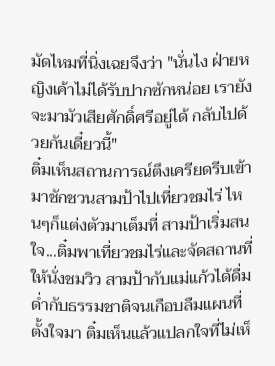มัดไหมที่นิ่งเฉยจึงว่า "นั่นไง ฝ่ายหญิงเค้าไม่ได้รับปากซักหน่อย เรายังจะมามัวเสียศักดิ์ศรีอยู่ได้ กลับไปด้วยกันเดี๋ยวนี้"
ติ๋มเห็นสถานการณ์ตึงเครียดรีบเข้ามาชักชวนสามป้าไปเที่ยวชมไร่ ไหนๆก็แต่งตัวมาเต็มที่ สามป้าเริ่มสนใจ...ติ๋มพาเที่ยวชมไร่และจัดสถานที่ให้นั่งชมวิว สามป้ากับแม่แก้วได้ดื่มด่ำกับธรรมชาติจนเกือบลืมแผนที่ตั้งใจมา ติ๋มเห็นแล้วแปลกใจที่ไม่เห็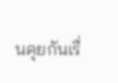นคุยกันเรื่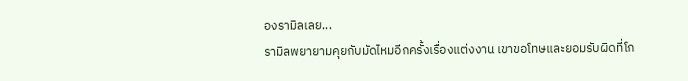องรามิลเลย...
รามิลพยายามคุยกับมัดไหมอีกครั้งเรื่องแต่งงาน เขาขอโทษและยอมรับผิดที่โก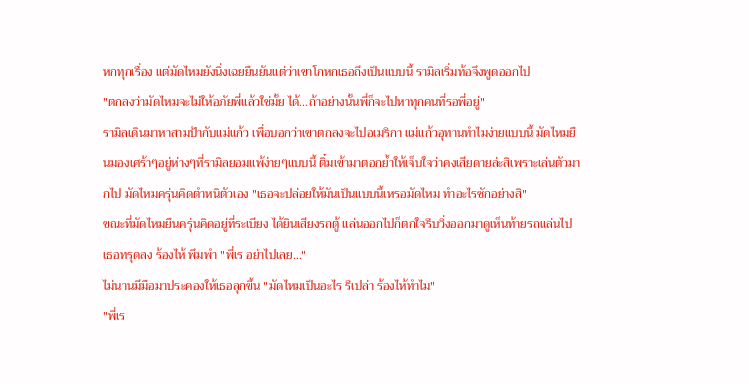หกทุกเรื่อง แต่มัดไหมยังนิ่งเฉยยืนยันแต่ว่าเขาโกหกเธอถึงเป็นแบบนี้ รามิลเริ่มท้อจึงพูดออกไป
"ตกลงว่ามัดไหมจะไม่ให้อภัยพี่แล้วใช่มั้ย ได้...ถ้าอย่างนั้นพี่ก็จะไปหาทุกคนที่รอพี่อยู่"
รามิลเดินมาหาสามป้ากับแม่แก้ว เพื่อบอกว่าเขาตกลงจะไปอเมริกา แม่แก้วอุทานทำไมง่ายแบบนี้ มัดไหมยืนมองเศร้าๆอยู่ห่างๆที่รามิลยอมแพ้ง่ายๆแบบนี้ ติ๋มเข้ามาตอกย้ำให้เจ็บใจว่าคงเสียดายล่ะสิเพราะเล่นตัวมากไป มัดไหมครุ่นคิดตำหนิตัวเอง "เธอจะปล่อยให้มันเป็นแบบนี้เหรอมัดไหม ทำอะไรซักอย่างสิ"
ขณะที่มัดไหมยืนครุ่นคิดอยู่ที่ระเบียง ได้ยินเสียงรถตู้ แล่นออกไปก็ตกใจรีบวิ่งออกมาดูเห็นท้ายรถแล่นไป เธอทรุดลง ร้องไห้ พึมพำ "พี่เร อย่าไปเลย..."
ไม่นานมีมือมาประคองให้เธอลุกขึ้น "มัดไหมเป็นอะไร รึเปล่า ร้องไห้ทำไม"
"พี่เร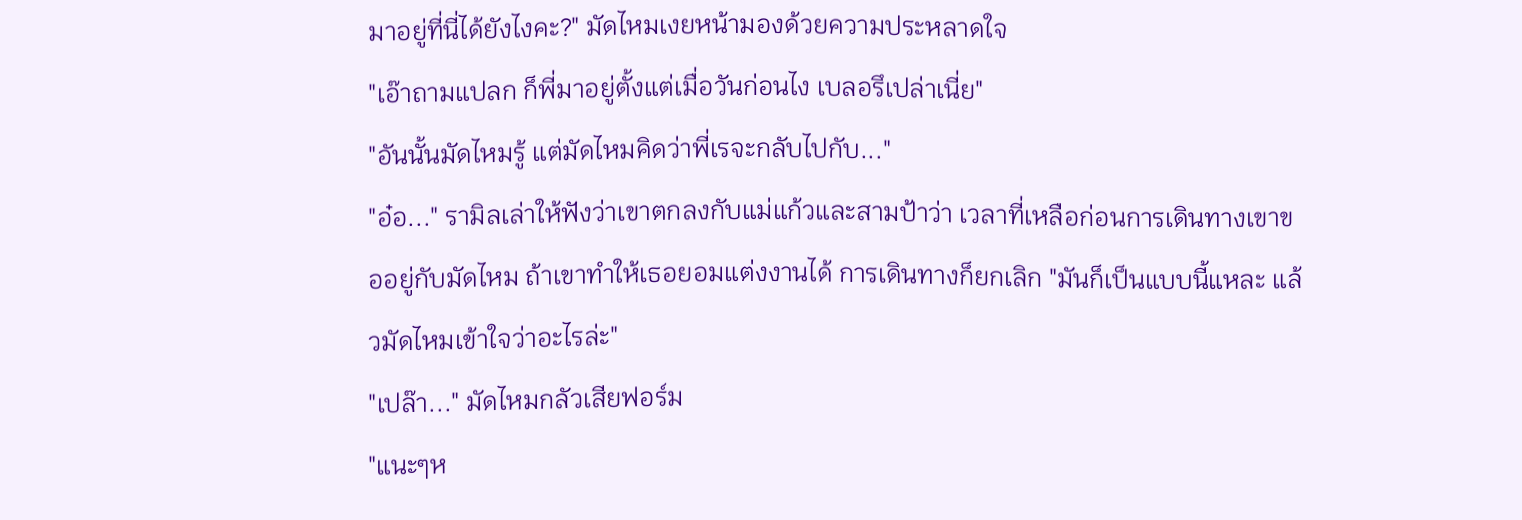มาอยู่ที่นี่ได้ยังไงคะ?" มัดไหมเงยหน้ามองด้วยความประหลาดใจ
"เอ๊าถามแปลก ก็พี่มาอยู่ตั้งแต่เมื่อวันก่อนไง เบลอรึเปล่าเนี่ย"
"อันนั้นมัดไหมรู้ แต่มัดไหมคิดว่าพี่เรจะกลับไปกับ..."
"อ๋อ..." รามิลเล่าให้ฟังว่าเขาตกลงกับแม่แก้วและสามป้าว่า เวลาที่เหลือก่อนการเดินทางเขาขออยู่กับมัดไหม ถ้าเขาทำให้เธอยอมแต่งงานได้ การเดินทางก็ยกเลิก "มันก็เป็นแบบนี้แหละ แล้วมัดไหมเข้าใจว่าอะไรล่ะ"
"เปล๊า..." มัดไหมกลัวเสียฟอร์ม
"แนะๆห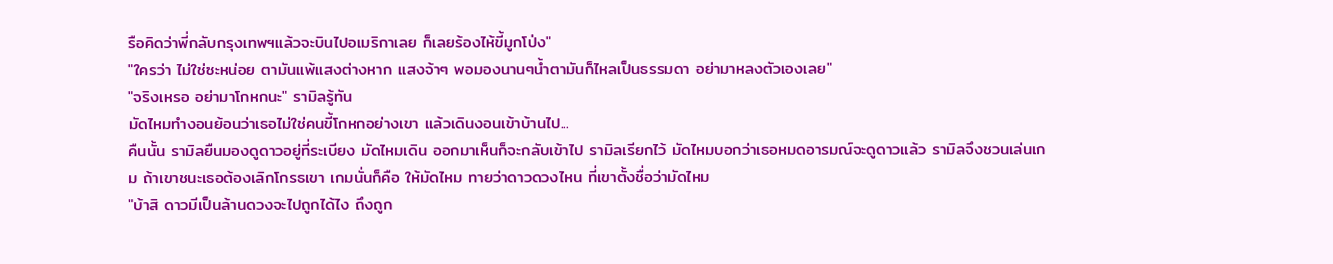รือคิดว่าพี่กลับกรุงเทพฯแล้วจะบินไปอเมริกาเลย ก็เลยร้องไห้ขี้มูกโป่ง"
"ใครว่า ไม่ใช่ซะหน่อย ตามันแพ้แสงต่างหาก แสงจ้าๆ พอมองนานๆน้ำตามันก็ไหลเป็นธรรมดา อย่ามาหลงตัวเองเลย"
"จริงเหรอ อย่ามาโกหกนะ" รามิลรู้ทัน
มัดไหมทำงอนย้อนว่าเธอไม่ใช่คนขี้โกหกอย่างเขา แล้วเดินงอนเข้าบ้านไป...
คืนนั้น รามิลยืนมองดูดาวอยู่ที่ระเบียง มัดไหมเดิน ออกมาเห็นก็จะกลับเข้าไป รามิลเรียกไว้ มัดไหมบอกว่าเธอหมดอารมณ์จะดูดาวแล้ว รามิลจึงชวนเล่นเกม ถ้าเขาชนะเธอต้องเลิกโกรธเขา เกมนั่นก็คือ ให้มัดไหม ทายว่าดาวดวงไหน ที่เขาตั้งชื่อว่ามัดไหม
"บ้าสิ ดาวมีเป็นล้านดวงจะไปถูกได้ไง ถึงถูก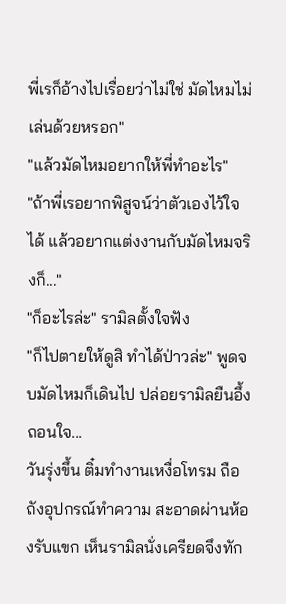พี่เรก็อ้างไปเรื่อยว่าไม่ใช่ มัดไหมไม่เล่นด้วยหรอก"
"แล้วมัดไหมอยากให้พี่ทำอะไร"
"ถ้าพี่เรอยากพิสูจน์ว่าตัวเองไว้ใจได้ แล้วอยากแต่งงานกับมัดไหมจริงก็..."
"ก็อะไรล่ะ" รามิลตั้งใจฟัง
"ก็ไปตายให้ดูสิ ทำได้ป่าวล่ะ" พูดจบมัดไหมก็เดินไป ปล่อยรามิลยืนอึ้งถอนใจ...
วันรุ่งขึ้น ติ๋มทำงานเหงื่อโทรม ถือถังอุปกรณ์ทำความ สะอาดผ่านห้องรับแขก เห็นรามิลนั่งเครียดจึงทัก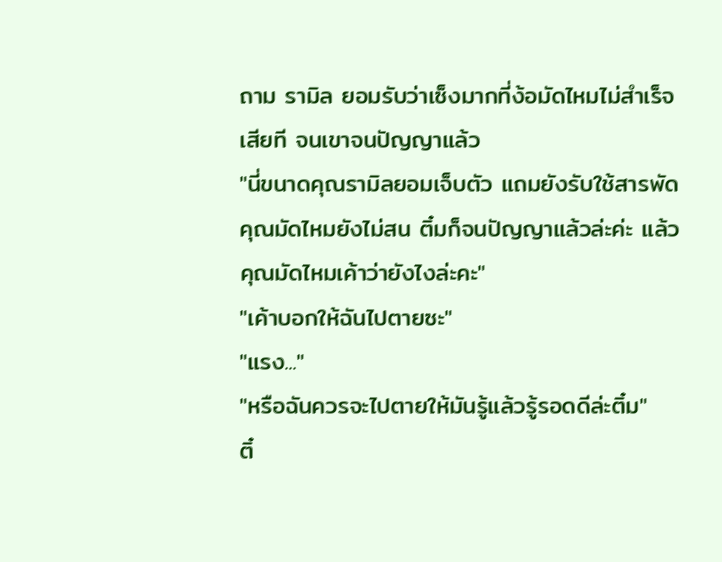ถาม รามิล ยอมรับว่าเซ็งมากที่ง้อมัดไหมไม่สำเร็จเสียที จนเขาจนปัญญาแล้ว
"นี่ขนาดคุณรามิลยอมเจ็บตัว แถมยังรับใช้สารพัด คุณมัดไหมยังไม่สน ติ๋มก็จนปัญญาแล้วล่ะค่ะ แล้วคุณมัดไหมเค้าว่ายังไงล่ะคะ"
"เค้าบอกให้ฉันไปตายซะ"
"แรง..."
"หรือฉันควรจะไปตายให้มันรู้แล้วรู้รอดดีล่ะติ๋ม"
ติ๋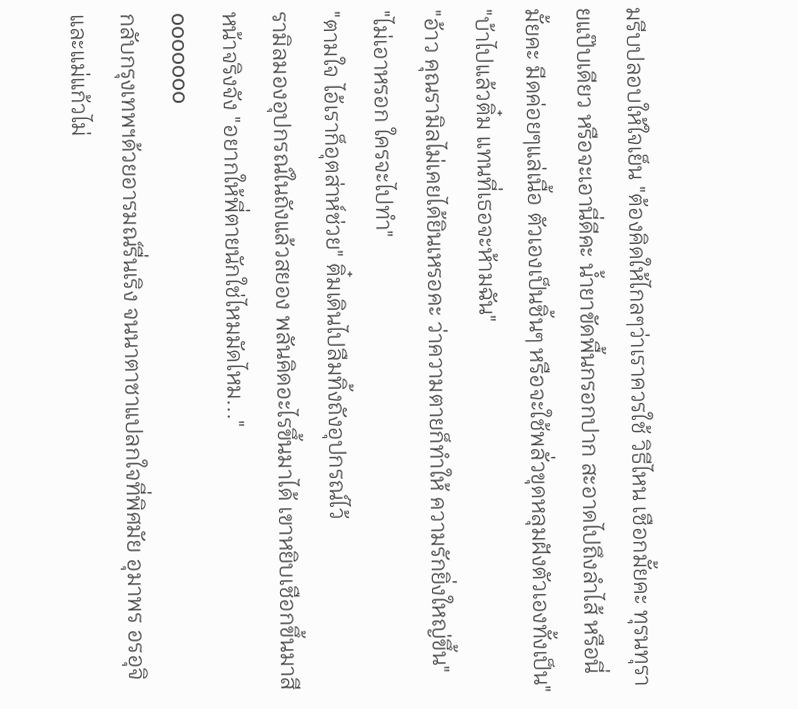มรีบปลอบให้ใจเย็น "ต้องคิดให้ไกลๆว่าเราควรใช้ วิธีไหน เชือกมั้ยคะ ทุรนทุรายแป๊บเดียว หรือจะเอานี่ดีคะ น้ำยาขัดพื้นกรอกปาก สะอาดไปถึงลำไส้ หรือนี่มั้ยคะ มีดค่อยๆแล่เนื้อ ตัวเองเป็นชิ้นๆ หรือจะใช้พลั่วขุดหลุมฝังตัวเองทั้งเป็น"
"บ้าไปแล้วติ๋ม แทนที่เธอจะห้ามฉัน"
"อ้าว คุณรามิลไม่เคยได้ยินเหรอคะ ว่าความตายก็ทำให้ ความรักยิ่งใหญ่ขึ้น"
"ไม่เอาหรอก ใครจะไปทำ"
"ตามใจ ไอ้เราก็อุตส่าห์ช่วย" ติ๋มเดินไปลืมทิ้งถังอุปกรณ์ไว้
รามิลมองอุปกรณ์ในถังแล้วสยอง พลันคิดอะไรขึ้นมาได้ เขาหยิบเชือกขึ้นมาสีหน้าจริงจัง "อยากให้พี่ตายนักใช่ไหมมัดไหม..."
ooooooo
กลับกรุงเทพฯด้วยอารมณ์รื่นเริง จนนาตาชาแปลกใจที่พิศมัย อุมาพร อรอุจิ และแม่แก้วไม่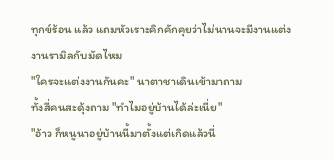ทุกข์ร้อน แล้ว แถมหัวเราะคิกคักคุยว่าไม่นานจะมีงานแต่งงานรามิลกับมัดไหม
"ใครจะแต่งงานกันคะ" นาตาชาเดินเข้ามาถาม
ทั้งสี่คนสะดุ้งถาม "ทำไมอยู่บ้านได้ล่ะเนี่ย"
"อ้าว ก็หนูนาอยู่บ้านนี้มาตั้งแต่เกิดแล้วนี่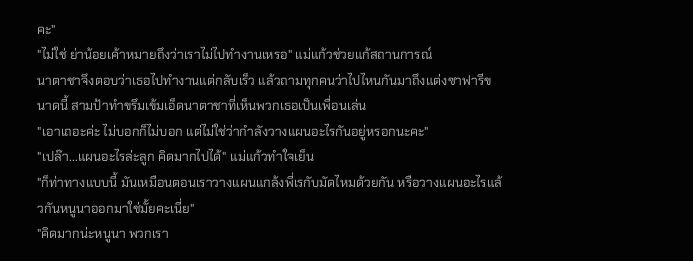คะ"
"ไม่ใช่ ย่าน้อยเค้าหมายถึงว่าเราไม่ไปทำงานเหรอ" แม่แก้วช่วยแก้สถานการณ์
นาตาชาจึงตอบว่าเธอไปทำงานแต่กลับเร็ว แล้วถามทุกคนว่าไปไหนกันมาถึงแต่งซาฟารีขนาดนี้ สามป้าทำขรึมเข้มเอ็ดนาตาชาที่เห็นพวกเธอเป็นเพื่อนเล่น
"เอาเถอะค่ะ ไม่บอกก็ไม่บอก แต่ไม่ใช่ว่ากำลังวางแผนอะไรกันอยู่หรอกนะคะ"
"เปล๊า...แผนอะไรล่ะลูก คิดมากไปได้" แม่แก้วทำใจเย็น
"ก็ท่าทางแบบนี้ มันเหมือนตอนเราวางแผนแกล้งพี่เรกับมัดไหมด้วยกัน หรือวางแผนอะไรแล้วกันหนูนาออกมาใช่มั้ยคะเนี่ย"
"คิดมากน่ะหนูนา พวกเรา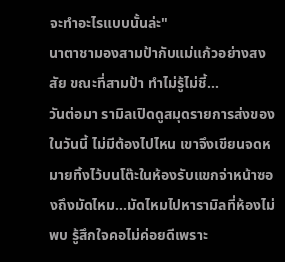จะทำอะไรแบบนั้นล่ะ"
นาตาชามองสามป้ากับแม่แก้วอย่างสงสัย ขณะที่สามป้า ทำไม่รู้ไม่ชี้...
วันต่อมา รามิลเปิดดูสมุดรายการส่งของในวันนี้ ไม่มีต้องไปไหน เขาจึงเขียนจดหมายทิ้งไว้บนโต๊ะในห้องรับแขกจ่าหน้าซองถึงมัดไหม...มัดไหมไปหารามิลที่ห้องไม่พบ รู้สึกใจคอไม่ค่อยดีเพราะ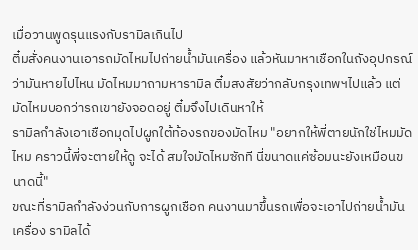เมื่อวานพูดรุนแรงกับรามิลเกินไป
ติ๋มสั่งคนงานเอารถมัดไหมไปถ่ายน้ำมันเครื่อง แล้วหันมาหาเชือกในถังอุปกรณ์ว่ามันหายไปไหน มัดไหมมาถามหารามิล ติ๋มสงสัยว่ากลับกรุงเทพฯไปแล้ว แต่มัดไหมบอกว่ารถเขายังจอดอยู่ ติ๋มจึงไปเดินหาให้
รามิลกำลังเอาเชือกมุดไปผูกใต้ท้องรถของมัดไหม "อยากให้พี่ตายนักใช่ไหมมัดไหม คราวนี้พี่จะตายให้ดู จะได้ สมใจมัดไหมซักที นี่ขนาดแค่ซ้อมนะยังเหมือนขนาดนี้"
ขณะที่รามิลกำลังง่วนกับการผูกเชือก คนงานมาขึ้นรถเพื่อจะเอาไปถ่ายน้ำมันเครื่อง รามิลได้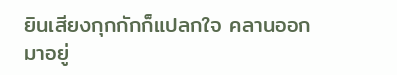ยินเสียงกุกกักก็แปลกใจ คลานออกมาอยู่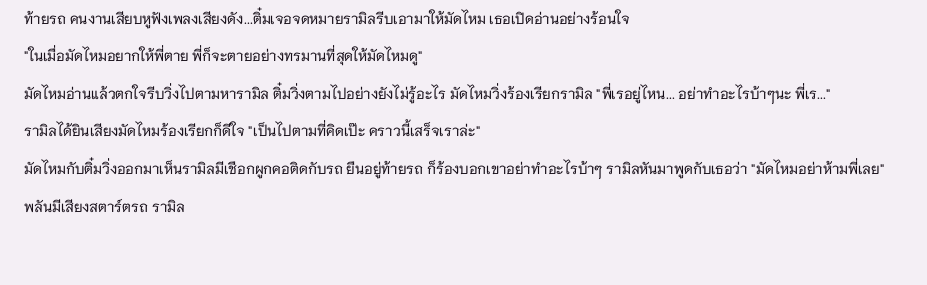ท้ายรถ คนงานเสียบหูฟังเพลงเสียงดัง...ติ๋มเจอจดหมายรามิลรีบเอามาให้มัดไหม เธอเปิดอ่านอย่างร้อนใจ
"ในเมื่อมัดไหมอยากให้พี่ตาย พี่ก็จะตายอย่างทรมานที่สุดให้มัดไหมดู"
มัดไหมอ่านแล้วตกใจรีบวิ่งไปตามหารามิล ติ๋มวิ่งตามไปอย่างยังไม่รู้อะไร มัดไหมวิ่งร้องเรียกรามิล "พี่เรอยู่ไหน... อย่าทำอะไรบ้าๆนะ พี่เร..."
รามิลได้ยินเสียงมัดไหมร้องเรียกก็ดีใจ "เป็นไปตามที่คิดเป๊ะ คราวนี้เสร็จเราล่ะ"
มัดไหมกับติ๋มวิ่งออกมาเห็นรามิลมีเชือกผูกคอติดกับรถ ยืนอยู่ท้ายรถ ก็ร้องบอกเขาอย่าทำอะไรบ้าๆ รามิลหันมาพูดกับเธอว่า "มัดไหมอย่าห้ามพี่เลย"
พลันมีเสียงสตาร์ตรถ รามิล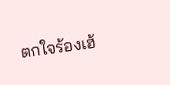ตกใจร้องเฮ้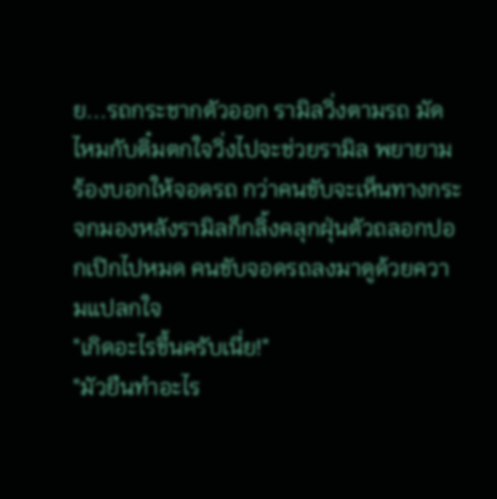ย...รถกระชากตัวออก รามิลวิ่งตามรถ มัดไหมกับติ๋มตกใจวิ่งไปจะช่วยรามิล พยายามร้องบอกให้จอดรถ กว่าคนขับจะเห็นทางกระจกมองหลังรามิลก็กลิ้งคลุกฝุ่นตัวถลอกปอกเปิกไปหมด คนขับจอดรถลงมาดูด้วยความแปลกใจ
"เกิดอะไรขึ้นครับเนี่ย!"
"มัวยืนทำอะไร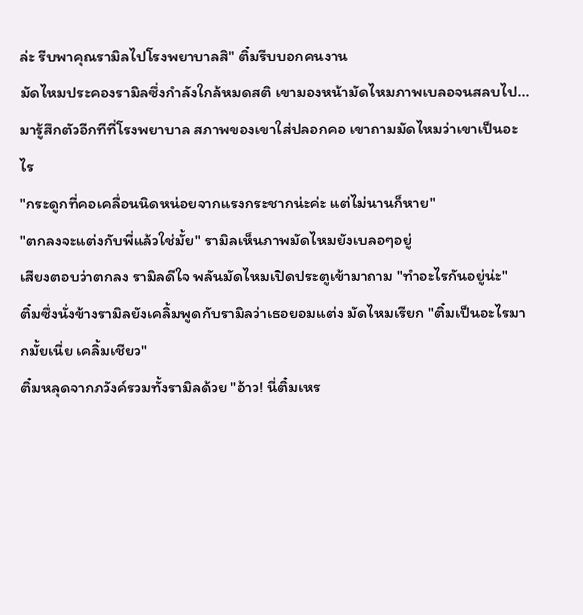ล่ะ รีบพาคุณรามิลไปโรงพยาบาลสิ" ติ๋มรีบบอกคนงาน
มัดไหมประคองรามิลซึ่งกำลังใกล้หมดสติ เขามองหน้ามัดไหมภาพเบลอจนสลบไป...มารู้สึกตัวอีกทีที่โรงพยาบาล สภาพของเขาใส่ปลอกคอ เขาถามมัดไหมว่าเขาเป็นอะไร
"กระดูกที่คอเคลื่อนนิดหน่อยจากแรงกระชากน่ะค่ะ แต่ไม่นานก็หาย"
"ตกลงจะแต่งกับพี่แล้วใช่มั้ย" รามิลเห็นภาพมัดไหมยังเบลอๆอยู่
เสียงตอบว่าตกลง รามิลดีใจ พลันมัดไหมเปิดประตูเข้ามาถาม "ทำอะไรกันอยู่น่ะ"
ติ๋มซึ่งนั่งข้างรามิลยังเคลิ้มพูดกับรามิลว่าเธอยอมแต่ง มัดไหมเรียก "ติ๋มเป็นอะไรมากมั้ยเนี่ย เคลิ้มเชียว"
ติ๋มหลุดจากภวังค์รวมทั้งรามิลด้วย "อ้าว! นี่ติ๋มเหร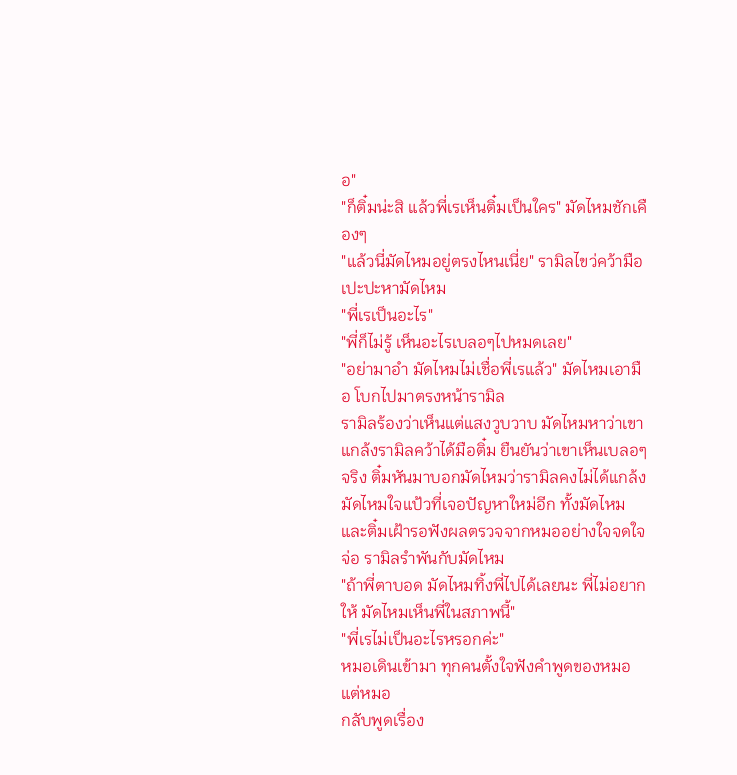อ"
"ก็ติ๋มน่ะสิ แล้วพี่เรเห็นติ๋มเป็นใคร" มัดไหมชักเคืองๆ
"แล้วนี่มัดไหมอยู่ตรงไหนเนี่ย" รามิลไขว่คว้ามือเปะปะหามัดไหม
"พี่เรเป็นอะไร"
"พี่ก็ไม่รู้ เห็นอะไรเบลอๆไปหมดเลย"
"อย่ามาอำ มัดไหมไม่เชื่อพี่เรแล้ว" มัดไหมเอามือ โบกไปมาตรงหน้ารามิล
รามิลร้องว่าเห็นแต่แสงวูบวาบ มัดไหมหาว่าเขาแกล้งรามิลคว้าได้มือติ๋ม ยืนยันว่าเขาเห็นเบลอๆจริง ติ๋มหันมาบอกมัดไหมว่ารามิลคงไม่ได้แกล้ง มัดไหมใจแป้วที่เจอปัญหาใหม่อีก ทั้งมัดไหมและติ๋มเฝ้ารอฟังผลตรวจจากหมออย่างใจจดใจจ่อ รามิลรำพันกับมัดไหม
"ถ้าพี่ตาบอด มัดไหมทิ้งพี่ไปได้เลยนะ พี่ไม่อยากให้ มัดไหมเห็นพี่ในสภาพนี้"
"พี่เรไม่เป็นอะไรหรอกค่ะ"
หมอเดินเข้ามา ทุกคนตั้งใจฟังคำพูดของหมอแต่หมอ
กลับพูดเรื่อง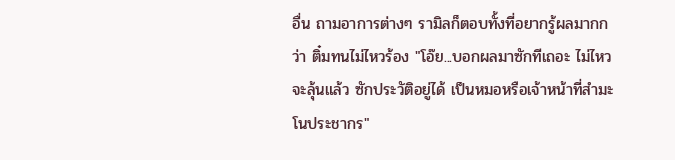อื่น ถามอาการต่างๆ รามิลก็ตอบทั้งที่อยากรู้ผลมากกว่า ติ๋มทนไม่ไหวร้อง "โอ๊ย...บอกผลมาซักทีเถอะ ไม่ไหวจะลุ้นแล้ว ซักประวัติอยู่ได้ เป็นหมอหรือเจ้าหน้าที่สำมะโนประชากร"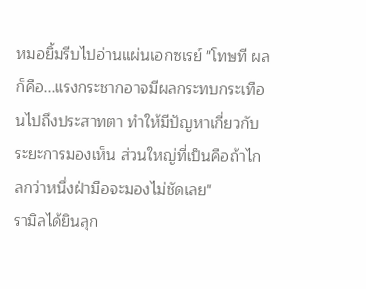หมอยิ้มรีบไปอ่านแผ่นเอกซเรย์ "โทษที ผลก็คือ...แรงกระชากอาจมีผลกระทบกระเทือนไปถึงประสาทตา ทำให้มีปัญหาเกี่ยวกับระยะการมองเห็น ส่วนใหญ่ที่เป็นคือถ้าไกลกว่าหนึ่งฝ่ามือจะมองไม่ชัดเลย"
รามิลได้ยินลุก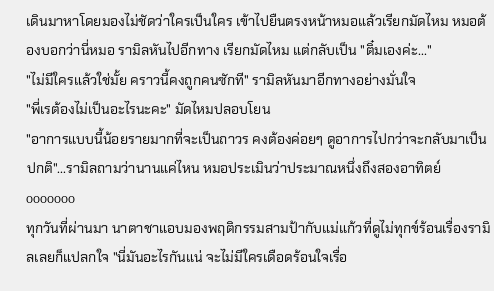เดินมาหาโดยมองไม่ชัดว่าใครเป็นใคร เข้าไปยืนตรงหน้าหมอแล้วเรียกมัดไหม หมอต้องบอกว่านี่หมอ รามิลหันไปอีกทาง เรียกมัดไหม แต่กลับเป็น "ติ๋มเองค่ะ..."
"ไม่มีใครแล้วใช่มั้ย คราวนี้คงถูกคนซักที" รามิลหันมาอีกทางอย่างมั่นใจ
"พี่เรต้องไม่เป็นอะไรนะคะ" มัดไหมปลอบโยน
"อาการแบบนี้น้อยรายมากที่จะเป็นถาวร คงต้องค่อยๆ ดูอาการไปกว่าจะกลับมาเป็นปกติ"...รามิลถามว่านานแค่ไหน หมอประเมินว่าประมาณหนึ่งถึงสองอาทิตย์
ooooooo
ทุกวันที่ผ่านมา นาตาชาแอบมองพฤติกรรมสามป้ากับแม่แก้วที่ดูไม่ทุกข์ร้อนเรื่องรามิลเลยก็แปลกใจ "นี่มันอะไรกันแน่ จะไม่มีใครเดือดร้อนใจเรื่อ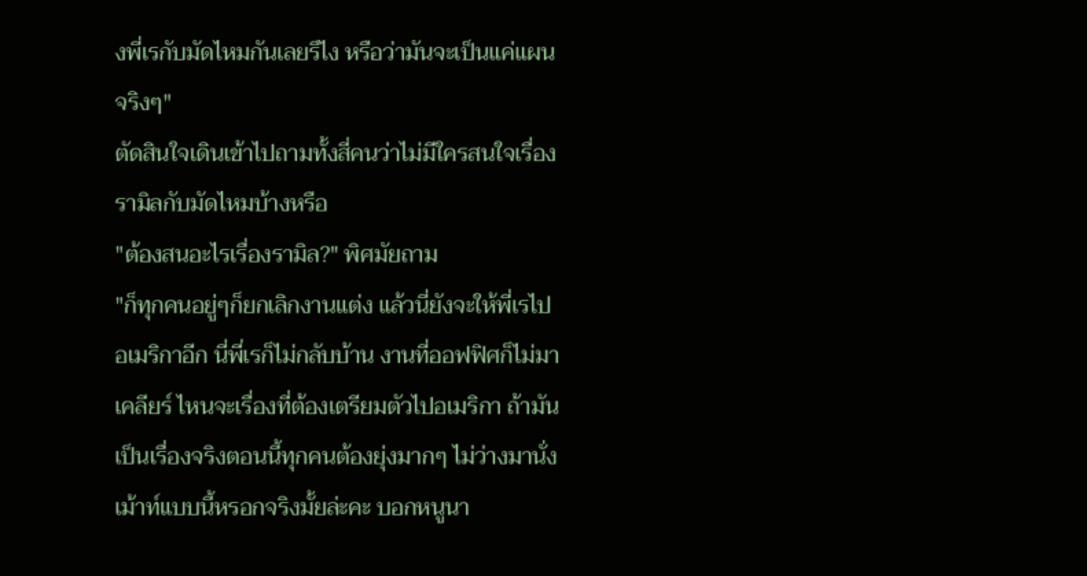งพี่เรกับมัดไหมกันเลยรึไง หรือว่ามันจะเป็นแค่แผนจริงๆ"
ตัดสินใจเดินเข้าไปถามทั้งสี่คนว่าไม่มีใครสนใจเรื่องรามิลกับมัดไหมบ้างหรือ
"ต้องสนอะไรเรื่องรามิล?" พิศมัยถาม
"ก็ทุกคนอยู่ๆก็ยกเลิกงานแต่ง แล้วนี่ยังจะให้พี่เรไปอเมริกาอีก นี่พี่เรก็ไม่กลับบ้าน งานที่ออฟฟิศก็ไม่มาเคลียร์ ไหนจะเรื่องที่ต้องเตรียมตัวไปอเมริกา ถ้ามันเป็นเรื่องจริงตอนนี้ทุกคนต้องยุ่งมากๆ ไม่ว่างมานั่งเม้าท์แบบนี้หรอกจริงมั้ยล่ะคะ บอกหนูนา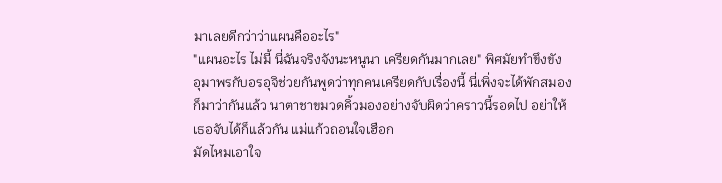มาเลยดีกว่าว่าแผนคืออะไร"
"แผนอะไร ไม่มี้ นี่ฉันจริงจังนะหนูนา เครียดกันมากเลย" พิศมัยทำขึงขัง
อุมาพรกับอรอุจิช่วยกันพูดว่าทุกคนเครียดกับเรื่องนี้ นี่เพิ่งจะได้พักสมองก็มาว่ากันแล้ว นาตาชาขมวดคิ้วมองอย่างจับผิดว่าคราวนี้รอดไป อย่าให้เธอจับได้ก็แล้วกัน แม่แก้วถอนใจเฮือก
มัดไหมเอาใจ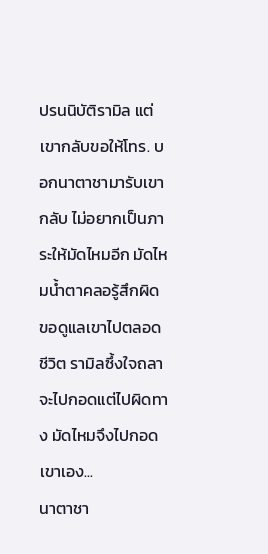ปรนนิบัติรามิล แต่เขากลับขอให้โทร. บอกนาตาชามารับเขากลับ ไม่อยากเป็นภาระให้มัดไหมอีก มัดไหมน้ำตาคลอรู้สึกผิด ขอดูแลเขาไปตลอดชีวิต รามิลซึ้งใจถลาจะไปกอดแต่ไปผิดทาง มัดไหมจึงไปกอดเขาเอง...
นาตาชา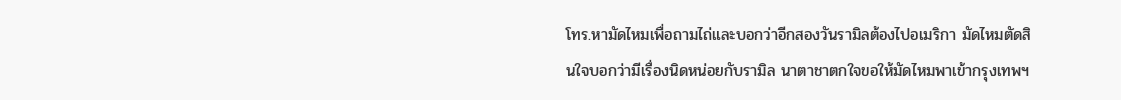โทร.หามัดไหมเพื่อถามไถ่และบอกว่าอีกสองวันรามิลต้องไปอเมริกา มัดไหมตัดสินใจบอกว่ามีเรื่องนิดหน่อยกับรามิล นาตาชาตกใจขอให้มัดไหมพาเข้ากรุงเทพฯ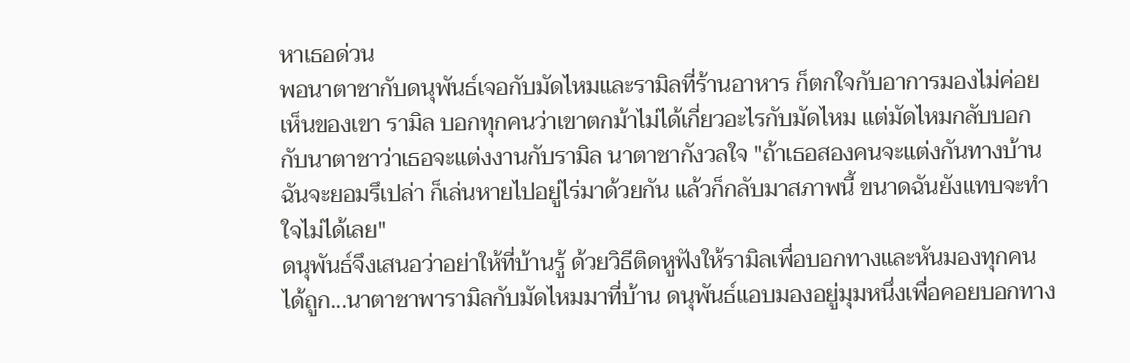หาเธอด่วน
พอนาตาชากับดนุพันธ์เจอกับมัดไหมและรามิลที่ร้านอาหาร ก็ตกใจกับอาการมองไม่ค่อยเห็นของเขา รามิล บอกทุกคนว่าเขาตกม้าไม่ได้เกี่ยวอะไรกับมัดไหม แต่มัดไหมกลับบอกกับนาตาชาว่าเธอจะแต่งงานกับรามิล นาตาชากังวลใจ "ถ้าเธอสองคนจะแต่งกันทางบ้านฉันจะยอมรึเปล่า ก็เล่นหายไปอยู่ไร่มาด้วยกัน แล้วก็กลับมาสภาพนี้ ขนาดฉันยังแทบจะทำใจไม่ได้เลย"
ดนุพันธ์จึงเสนอว่าอย่าให้ที่บ้านรู้ ด้วยวิธีติดหูฟังให้รามิลเพื่อบอกทางและหันมองทุกคนได้ถูก...นาตาชาพารามิลกับมัดไหมมาที่บ้าน ดนุพันธ์แอบมองอยู่มุมหนึ่งเพื่อคอยบอกทาง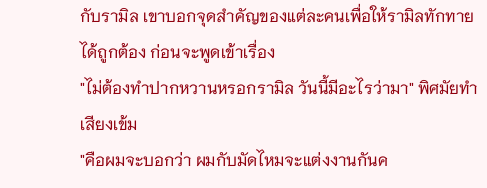กับรามิล เขาบอกจุดสำคัญของแต่ละคนเพื่อให้รามิลทักทายได้ถูกต้อง ก่อนจะพูดเข้าเรื่อง
"ไม่ต้องทำปากหวานหรอกรามิล วันนี้มีอะไรว่ามา" พิศมัยทำเสียงเข้ม
"คือผมจะบอกว่า ผมกับมัดไหมจะแต่งงานกันค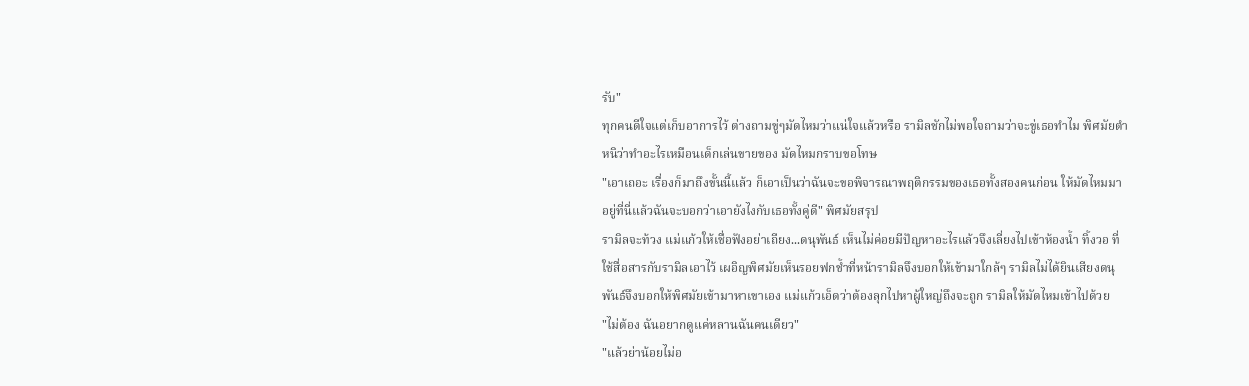รับ"
ทุกคนดีใจแต่เก็บอาการไว้ ต่างถามขู่ๆมัดไหมว่าแน่ใจแล้วหรือ รามิลชักไม่พอใจถามว่าจะขู่เธอทำไม พิศมัยตำหนิว่าทำอะไรเหมือนเด็กเล่นขายของ มัดไหมกราบขอโทษ
"เอาเถอะ เรื่องก็มาถึงขั้นนี้แล้ว ก็เอาเป็นว่าฉันจะขอพิจารณาพฤติกรรมของเธอทั้งสองคนก่อน ให้มัดไหมมาอยู่ที่นี่แล้วฉันจะบอกว่าเอายังไงกับเธอทั้งคู่ดี" พิศมัยสรุป
รามิลจะท้วง แม่แก้วให้เชื่อฟังอย่าเถียง...ดนุพันธ์ เห็นไม่ค่อยมีปัญหาอะไรแล้วจึงเลี่ยงไปเข้าห้องน้ำ ทิ้งวอ ที่ใช้สื่อสารกับรามิลเอาไว้ เผอิญพิศมัยเห็นรอยฟกช้ำที่หน้ารามิลจึงบอกให้เข้ามาใกล้ๆ รามิลไม่ได้ยินเสียงดนุพันธ์จึงบอกให้พิศมัยเข้ามาหาเขาเอง แม่แก้วเอ็ดว่าต้องลุกไปหาผู้ใหญ่ถึงจะถูก รามิลให้มัดไหมเข้าไปด้วย
"ไม่ต้อง ฉันอยากดูแค่หลานฉันคนเดียว"
"แล้วย่าน้อยไม่อ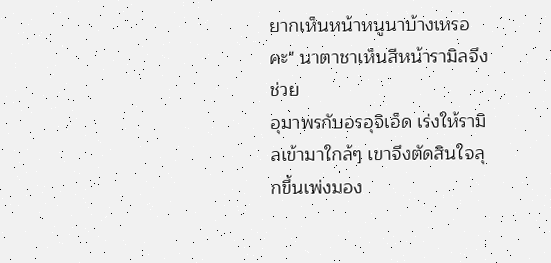ยากเห็นหน้าหนูนาบ้างเหรอคะ" นาตาชาเห็นสีหน้ารามิลจึงช่วย
อุมาพรกับอรอุจิเอ็ด เร่งให้รามิลเข้ามาใกล้ๆ เขาจึงตัดสินใจลุกขึ้นเพ่งมอง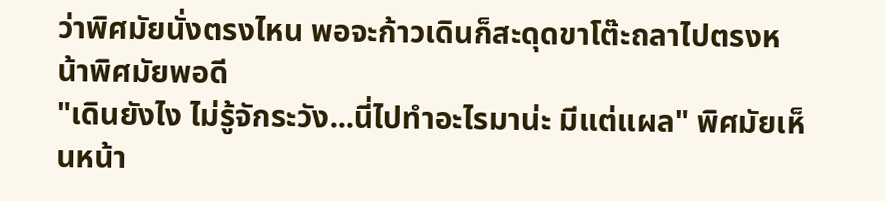ว่าพิศมัยนั่งตรงไหน พอจะก้าวเดินก็สะดุดขาโต๊ะถลาไปตรงหน้าพิศมัยพอดี
"เดินยังไง ไม่รู้จักระวัง...นี่ไปทำอะไรมาน่ะ มีแต่แผล" พิศมัยเห็นหน้า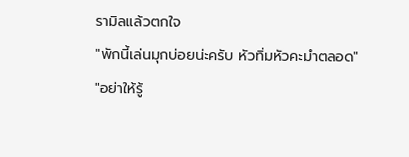รามิลแล้วตกใจ
"พักนี้เล่นมุกบ่อยน่ะครับ หัวทิ่มหัวคะมำตลอด"
"อย่าให้รู้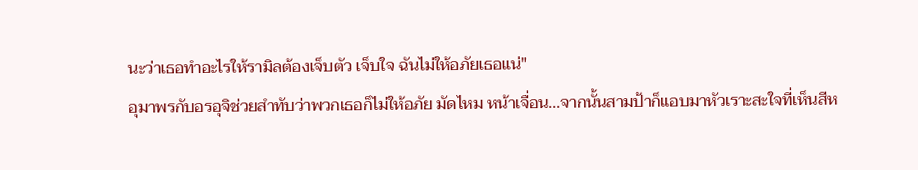นะว่าเธอทำอะไรให้รามิลต้องเจ็บตัว เจ็บใจ ฉันไม่ให้อภัยเธอแน่"
อุมาพรกับอรอุจิช่วยสำทับว่าพวกเธอก็ไม่ให้อภัย มัดไหม หน้าเจื่อน...จากนั้นสามป้าก็แอบมาหัวเราะสะใจที่เห็นสีห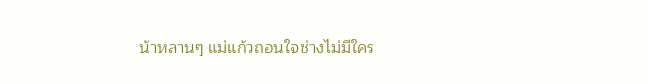น้าหลานๆ แม่แก้วถอนใจช่างไม่มีใคร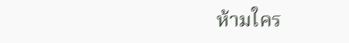ห้ามใคร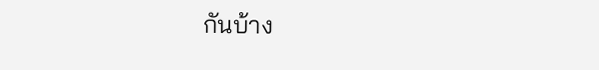กันบ้าง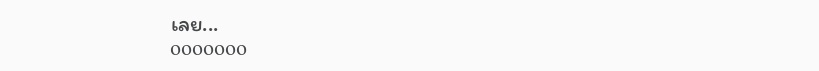เลย...
ooooooo